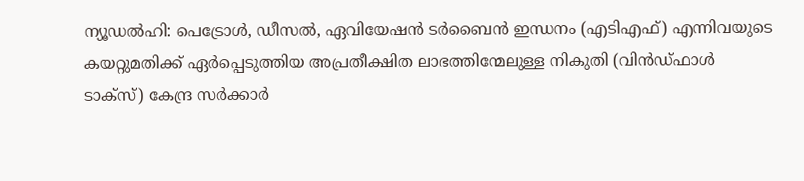ന്യൂഡൽഹി: പെട്രോൾ, ഡീസൽ, ഏവിയേഷൻ ടർബൈൻ ഇന്ധനം (എടിഎഫ്) എന്നിവയുടെ കയറ്റുമതിക്ക് ഏർപ്പെടുത്തിയ അപ്രതീക്ഷിത ലാഭത്തിന്മേലുള്ള നികുതി (വിൻഡ്ഫാൾ ടാക്സ്) കേന്ദ്ര സർക്കാർ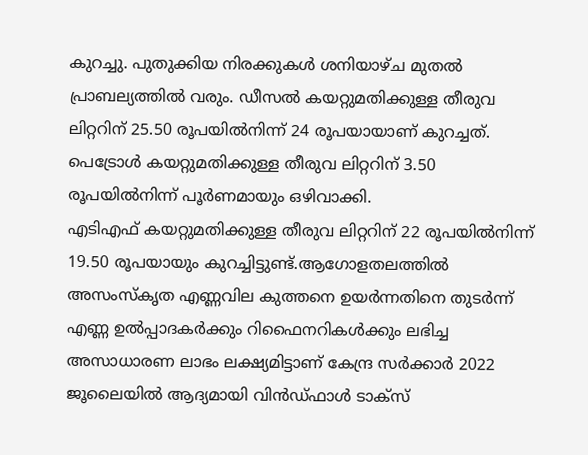കുറച്ചു. പുതുക്കിയ നിരക്കുകൾ ശനിയാഴ്ച മുതൽ പ്രാബല്യത്തിൽ വരും. ഡീസൽ കയറ്റുമതിക്കുള്ള തീരുവ ലിറ്ററിന് 25.50 രൂപയിൽനിന്ന് 24 രൂപയായാണ് കുറച്ചത്. പെട്രോൾ കയറ്റുമതിക്കുള്ള തീരുവ ലിറ്ററിന് 3.50 രൂപയിൽനിന്ന് പൂർണമായും ഒഴിവാക്കി.
എടിഎഫ് കയറ്റുമതിക്കുള്ള തീരുവ ലിറ്ററിന് 22 രൂപയിൽനിന്ന് 19.50 രൂപയായും കുറച്ചിട്ടുണ്ട്.ആഗോളതലത്തിൽ അസംസ്കൃത എണ്ണവില കുത്തനെ ഉയർന്നതിനെ തുടർന്ന് എണ്ണ ഉൽപ്പാദകർക്കും റിഫൈനറികൾക്കും ലഭിച്ച അസാധാരണ ലാഭം ലക്ഷ്യമിട്ടാണ് കേന്ദ്ര സർക്കാർ 2022 ജൂലൈയിൽ ആദ്യമായി വിൻഡ്ഫാൾ ടാക്സ്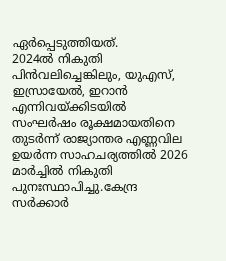ഏർപ്പെടുത്തിയത്.
2024ൽ നികുതി പിൻവലിച്ചെങ്കിലും, യുഎസ്, ഇസ്രായേൽ, ഇറാൻ എന്നിവയ്ക്കിടയിൽ സംഘർഷം രൂക്ഷമായതിനെ തുടർന്ന് രാജ്യാന്തര എണ്ണവില ഉയർന്ന സാഹചര്യത്തിൽ 2026 മാർച്ചിൽ നികുതി പുനഃസ്ഥാപിച്ചു.കേന്ദ്ര സർക്കാർ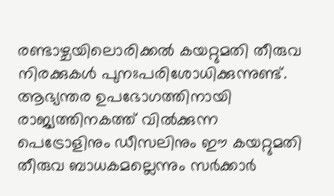രണ്ടാഴ്ചയിലൊരിക്കൽ കയറ്റുമതി തീരുവ നിരക്കുകൾ പുനഃപരിശോധിക്കുന്നുണ്ട്. ആഭ്യന്തര ഉപഭോഗത്തിനായി രാജ്യത്തിനകത്ത് വിൽക്കുന്ന പെട്രോളിനും ഡീസലിനും ഈ കയറ്റുമതി തീരുവ ബാധകമല്ലെന്നും സർക്കാർ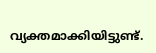വ്യക്തമാക്കിയിട്ടുണ്ട്.